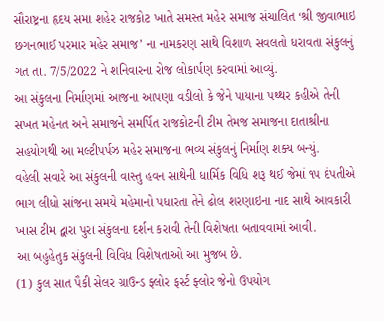સૌરાષ્ટ્રના હૃદય સમા શહેર રાજકોટ ખાતે સમસ્ત મહેર સમાજ સંચાલિત ‘શ્રી જીવાભાઇ છગનભાઈ પરમાર મહેર સમાજ’ ના નામકરણ સાથે વિશાળ સવલતો ધરાવતા સંકુલનું ગત તા. 7/5/2022 ને શનિવારના રોજ લોકાર્પણ કરવામાં આવ્યું.
આ સંકુલના નિર્માણમાં આજના આપણા વડીલો કે જેને પાયાના પથ્થર કહીએ તેની સખત મહેનત અને સમાજને સમર્પિત રાજકોટની ટીમ તેમજ સમાજના દાતાશ્રીના સહયોગથી આ મલ્ટીપર્પઝ મહેર સમાજના ભવ્ય સંકુલનું નિર્માણ શક્ય બન્યું.
વહેલી સવારે આ સંકુલની વાસ્તુ હવન સાથેની ધાર્મિક વિધિ શરૂ થઈ જેમાં ૧૫ દંપતીએ ભાગ લીધો સાંજના સમયે મહેમાનો પધારતા તેને ઢોલ શરણાઇના નાદ સાથે આવકારી ખાસ ટીમ દ્વારા પુરા સંકુલના દર્શન કરાવી તેની વિશેષતા બતાવવામાં આવી.
આ બહુહેતુક સંકુલની વિવિધ વિશેષતાઓ આ મુજબ છે.
(1) કુલ સાત પૈકી સેલર ગ્રાઉન્ડ ફ્લોર ફર્સ્ટ ફ્લોર જેનો ઉપયોગ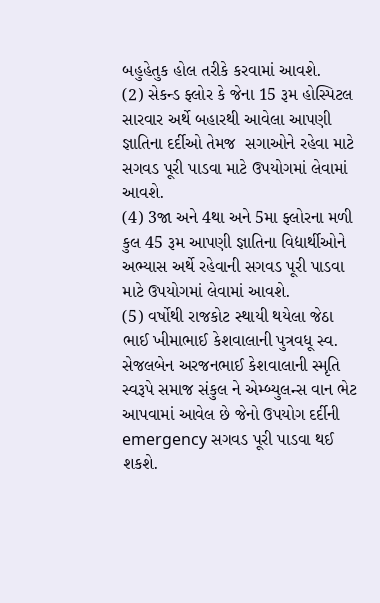બહુહેતુક હોલ તરીકે કરવામાં આવશે.
(2) સેકન્ડ ફ્લોર કે જેના 15 રૂમ હોસ્પિટલ સારવાર અર્થે બહારથી આવેલા આપણી જ્ઞાતિના દર્દીઓ તેમજ  સગાઓને રહેવા માટે સગવડ પૂરી પાડવા માટે ઉપયોગમાં લેવામાં આવશે.
(4) 3જા અને 4થા અને 5મા ફ્લોરના મળી કુલ 45 રૂમ આપણી જ્ઞાતિના વિદ્યાર્થીઓને અભ્યાસ અર્થે રહેવાની સગવડ પૂરી પાડવા માટે ઉપયોગમાં લેવામાં આવશે.
(5) વર્ષોથી રાજકોટ સ્થાયી થયેલા જેઠા ભાઈ ખીમાભાઈ કેશવાલાની પુત્રવધૂ સ્વ. સેજલબેન અરજનભાઈ કેશવાલાની સ્મૃતિ સ્વરૂપે સમાજ સંકુલ ને એમ્બ્યુલન્સ વાન ભેટ આપવામાં આવેલ છે જેનો ઉપયોગ દર્દીની emergency સગવડ પૂરી પાડવા થઈ શકશે.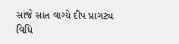સાંજે સાત વાગ્યે દીપ પ્રાગટ્ય વિધિ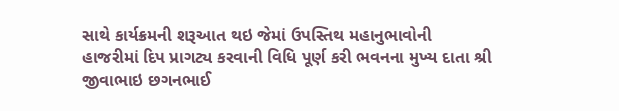સાથે કાર્યક્રમની શરૂઆત થઇ જેમાં ઉપસ્તિથ મહાનુભાવોની હાજરીમાં દિપ પ્રાગટ્ય કરવાની વિધિ પૂર્ણ કરી ભવનના મુખ્ય દાતા શ્રી જીવાભાઇ છગનભાઈ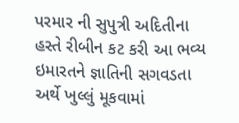પરમાર ની સુપુત્રી અદિતીના હસ્તે રીબીન કટ કરી આ ભવ્ય ઇમારતને જ્ઞાતિની સગવડતા અર્થે ખુલ્લું મૂકવામાં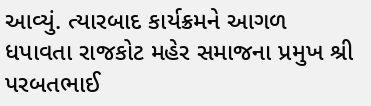આવ્યું. ત્યારબાદ કાર્યક્રમને આગળ ધપાવતા રાજકોટ મહેર સમાજના પ્રમુખ શ્રી પરબતભાઈ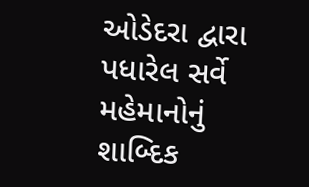ઓડેદરા દ્વારા પધારેલ સર્વે મહેમાનોનું શાબ્દિક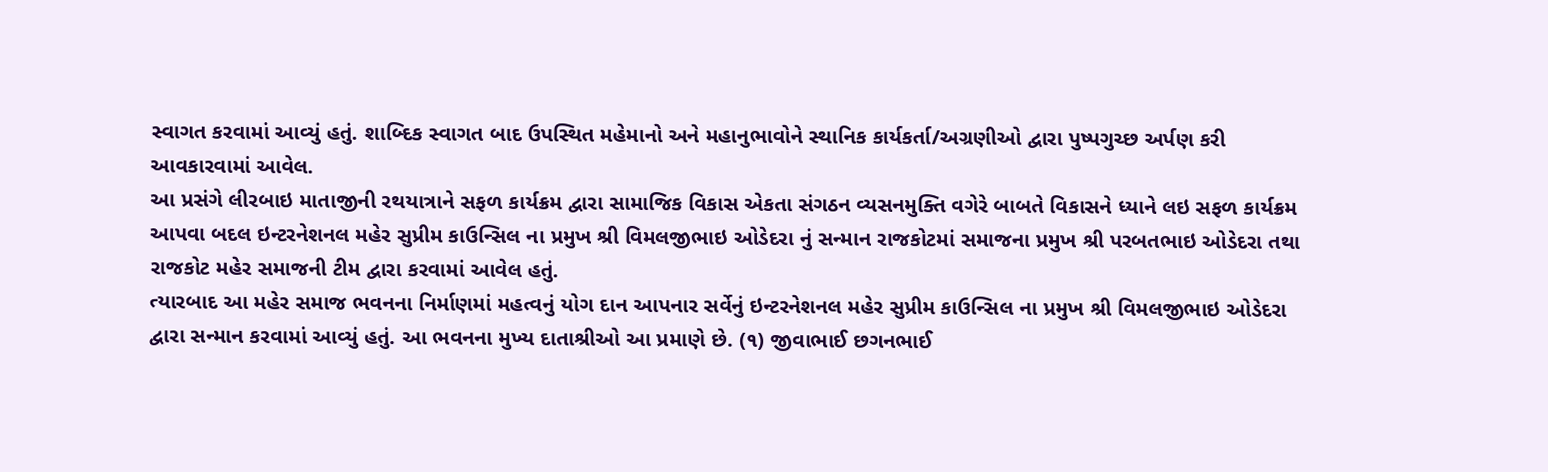સ્વાગત કરવામાં આવ્યું હતું. શાબ્દિક સ્વાગત બાદ ઉપસ્થિત મહેમાનો અને મહાનુભાવોને સ્થાનિક કાર્યકર્તા/અગ્રણીઓ દ્વારા પુષ્પગુચ્છ અર્પણ કરી આવકારવામાં આવેલ.
આ પ્રસંગે લીરબાઇ માતાજીની રથયાત્રાને સફળ કાર્યક્રમ દ્વારા સામાજિક વિકાસ એકતા સંગઠન વ્યસનમુક્તિ વગેરે બાબતે વિકાસને ધ્યાને લઇ સફળ કાર્યક્રમ આપવા બદલ ઇન્ટરનેશનલ મહેર સુપ્રીમ કાઉન્સિલ ના પ્રમુખ શ્રી વિમલજીભાઇ ઓડેદરા નું સન્માન રાજકોટમાં સમાજના પ્રમુખ શ્રી પરબતભાઇ ઓડેદરા તથા રાજકોટ મહેર સમાજની ટીમ દ્વારા કરવામાં આવેલ હતું.
ત્યારબાદ આ મહેર સમાજ ભવનના નિર્માણમાં મહત્વનું યોગ દાન આપનાર સર્વેનું ઇન્ટરનેશનલ મહેર સુપ્રીમ કાઉન્સિલ ના પ્રમુખ શ્રી વિમલજીભાઇ ઓડેદરા દ્વારા સન્માન કરવામાં આવ્યું હતું. આ ભવનના મુખ્ય દાતાશ્રીઓ આ પ્રમાણે છે. (૧) જીવાભાઈ છગનભાઈ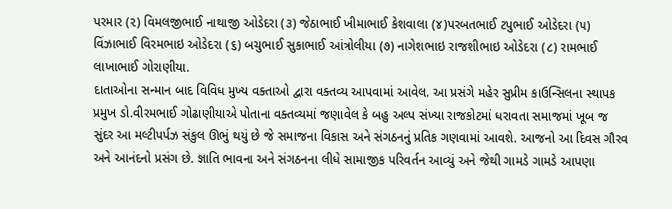પરમાર (૨) વિમલજીભાઈ નાથાજી ઓડેદરા (૩) જેઠાભાઈ ખીમાભાઈ કેશવાલા (૪)પરબતભાઈ ટપુભાઈ ઓડેદરા (૫) વિંઝાભાઈ વિરમભાઇ ઓડેદરા (૬) બચુભાઈ સુકાભાઈ આંત્રોલીયા (૭) નાગેશભાઇ રાજશીભાઇ ઓડેદરા (૮) રામભાઈ લાખાભાઈ ગોરાણીયા.
દાતાઓના સન્માન બાદ વિવિધ મુખ્ય વક્તાઓ દ્વારા વક્તવ્ય આપવામાં આવેલ. આ પ્રસંગે મહેર સુપ્રીમ કાઉન્સિલના સ્થાપક પ્રમુખ ડો.વીરમભાઈ ગોઢાણીયાએ પોતાના વક્તવ્યમાં જણાવેલ કે બહુ અલ્પ સંખ્યા રાજકોટમાં ધરાવતા સમાજમાં ખૂબ જ સુંદર આ મલ્ટીપર્પઝ સંકુલ ઊભું થયું છે જે સમાજના વિકાસ અને સંગઠનનું પ્રતિક ગણવામાં આવશે. આજનો આ દિવસ ગૌરવ અને આનંદનો પ્રસંગ છે. જ્ઞાતિ ભાવના અને સંગઠનના લીધે સામાજીક પરિવર્તન આવ્યું અને જેથી ગામડે ગામડે આપણા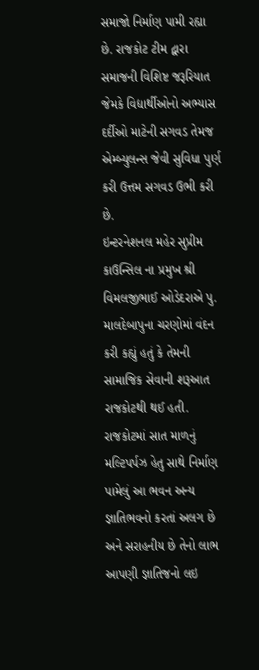સમાજો નિર્માણ પામી રહ્યા છે. રાજકોટ ટીમ દ્વારા સમાજની વિશિષ્ટ જરૂરિયાત જેમકે વિદ્યાર્થીઓનો અભ્યાસ દર્દીઓ માટેની સગવડ તેમજ એમ્બ્યુલન્સ જેવી સુવિધા પુર્ણ કરી ઉત્તમ સગવડ ઉભી કરી છે.
ઇન્ટરનેશનલ મહેર સુપ્રીમ કાઉન્સિલ ના પ્રમુખ શ્રી વિમલજીભાઈ ઓડેદરાએ પુ. માલદેબાપુના ચરણોમાં વંદન કરી કહ્યું હતું કે તેમની સામાજિક સેવાની શરૂઆત રાજકોટથી થઈ હતી. રાજકોટમાં સાત માળનું મલ્ટિપર્પઝ હેતુ સાથે નિર્માણ પામેલું આ ભવન અન્ય જ્ઞાતિભવનો કરતાં અલગ છે અને સરાહનીય છે તેનો લાભ આપણી જ્ઞાતિજનો લઇ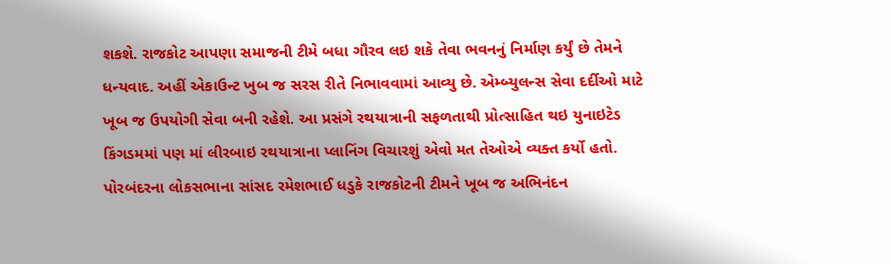શકશે. રાજકોટ આપણા સમાજની ટીમે બધા ગૌરવ લઇ શકે તેવા ભવનનું નિર્માણ કર્યું છે તેમને ધન્યવાદ. અહીં એકાઉન્ટ ખુબ જ સરસ રીતે નિભાવવામાં આવ્યુ છે. એમ્બ્યુલન્સ સેવા દર્દીઓ માટે ખૂબ જ ઉપયોગી સેવા બની રહેશે. આ પ્રસંગે રથયાત્રાની સફળતાથી પ્રોત્સાહિત થઇ યુનાઇટેડ કિંગડમમાં પણ માં લીરબાઇ રથયાત્રાના પ્લાનિંગ વિચારશું એવો મત તેઓએ વ્યક્ત કર્યો હતો.
પોરબંદરના લોકસભાના સાંસદ રમેશભાઈ ધડુકે રાજકોટની ટીમને ખૂબ જ અભિનંદન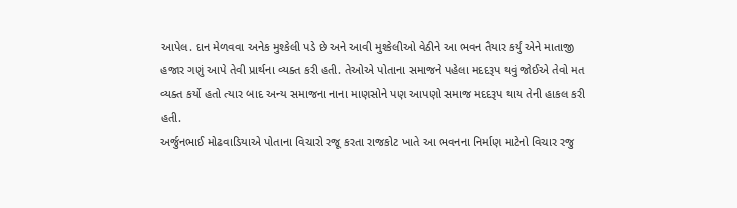આપેલ. દાન મેળવવા અનેક મુશ્કેલી પડે છે અને આવી મુશ્કેલીઓ વેઠીને આ ભવન તૈયાર કર્યું એને માતાજી હજાર ગણું આપે તેવી પ્રાર્થના વ્યક્ત કરી હતી. તેઓએ પોતાના સમાજને પહેલા મદદરૂપ થવું જોઈએ તેવો મત વ્યક્ત કર્યો હતો ત્યાર બાદ અન્ય સમાજના નાના માણસોને પણ આપણો સમાજ મદદરૂપ થાય તેની હાકલ કરી હતી.
અર્જુનભાઈ મોઢવાડિયાએ પોતાના વિચારો રજૂ કરતા રાજકોટ ખાતે આ ભવનના નિર્માણ માટેનો વિચાર રજુ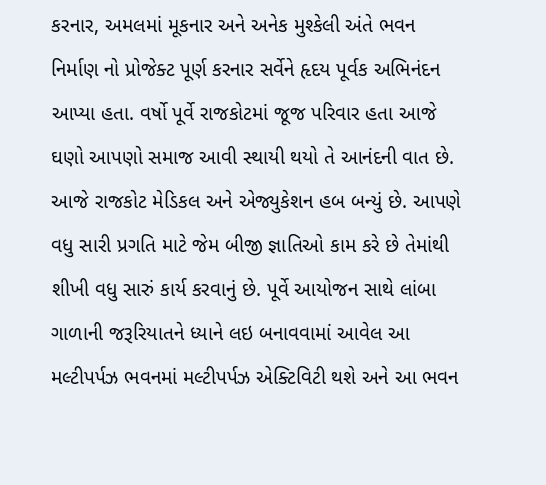કરનાર, અમલમાં મૂકનાર અને અનેક મુશ્કેલી અંતે ભવન નિર્માણ નો પ્રોજેક્ટ પૂર્ણ કરનાર સર્વેને હૃદય પૂર્વક અભિનંદન આપ્યા હતા. વર્ષો પૂર્વે રાજકોટમાં જૂજ પરિવાર હતા આજે ઘણો આપણો સમાજ આવી સ્થાયી થયો તે આનંદની વાત છે. આજે રાજકોટ મેડિકલ અને એજ્યુકેશન હબ બન્યું છે. આપણે વધુ સારી પ્રગતિ માટે જેમ બીજી જ્ઞાતિઓ કામ કરે છે તેમાંથી શીખી વધુ સારું કાર્ય કરવાનું છે. પૂર્વે આયોજન સાથે લાંબા ગાળાની જરૂરિયાતને ધ્યાને લઇ બનાવવામાં આવેલ આ મલ્ટીપર્પઝ ભવનમાં મલ્ટીપર્પઝ એક્ટિવિટી થશે અને આ ભવન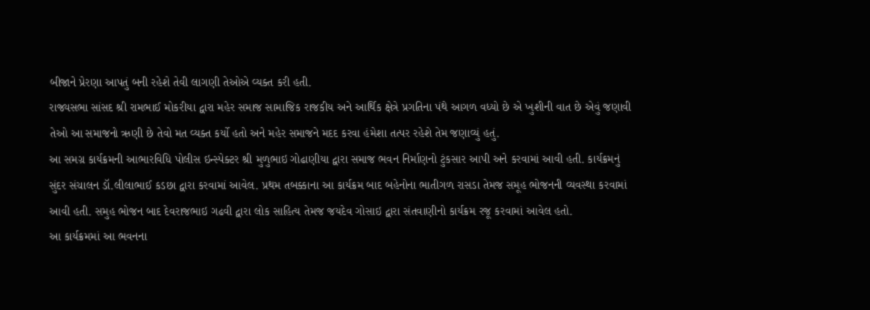બીજાને પ્રેરણા આપતું બની રહેશે તેવી લાગણી તેઓએ વ્યક્ત કરી હતી.
રાજ્યસભા સાંસદ શ્રી રામભાઈ મોકરીયા દ્વારા મહેર સમાજ સામાજિક રાજકીય અને આર્થિક ક્ષેત્રે પ્રગતિના પંથે આગળ વધ્યો છે એ ખુશીની વાત છે એવું જણાવી તેઓ આ સમાજનો ઋણી છે તેવો મત વ્યક્ત કર્યો હતો અને મહેર સમાજને મદદ કરવા હંમેશા તત્પર રહેશે તેમ જણાવ્યું હતું.
આ સમગ્ર કાર્યક્રમની આભારવિધિ પોલીસ ઇન્સ્પેક્ટર શ્રી મુળુભાઇ ગોઢાણીયા દ્વારા સમાજ ભવન નિર્માણનો ટુંકસાર આપી અને કરવામાં આવી હતી. કાર્યક્રમનું સુંદર સંચાલન ડૉ.લીલાભાઈ કડછા દ્વારા કરવામાં આવેલ. પ્રથમ તબક્કાના આ કાર્યક્રમ બાદ બહેનોના ભાતીગળ રાસડા તેમજ સમૂહ ભોજનની વ્યવસ્થા કરવામાં આવી હતી. સમુહ ભોજન બાદ દેવરાજભાઇ ગઢવી દ્વારા લોક સાહિત્ય તેમજ જયદેવ ગોસાઇ દ્વારા સંતવાણીનો કાર્યક્રમ રજૂ કરવામાં આવેલ હતો.
આ કાર્યક્રમમાં આ ભવનના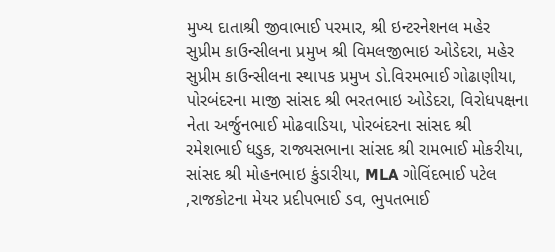મુખ્ય દાતાશ્રી જીવાભાઈ પરમાર, શ્રી ઇન્ટરનેશનલ મહેર સુપ્રીમ કાઉન્સીલના પ્રમુખ શ્રી વિમલજીભાઇ ઓડેદરા, મહેર સુપ્રીમ કાઉન્સીલના સ્થાપક પ્રમુખ ડો.વિરમભાઈ ગોઢાણીયા, પોરબંદરના માજી સાંસદ શ્રી ભરતભાઇ ઓડેદરા, વિરોધપક્ષના નેતા અર્જુનભાઈ મોઢવાડિયા, પોરબંદરના સાંસદ શ્રી રમેશભાઈ ધડુક, રાજ્યસભાના સાંસદ શ્રી રામભાઈ મોકરીયા, સાંસદ શ્રી મોહનભાઇ કુંડારીયા, MLA ગોવિંદભાઈ પટેલ ,રાજકોટના મેયર પ્રદીપભાઈ ડવ, ભુપતભાઈ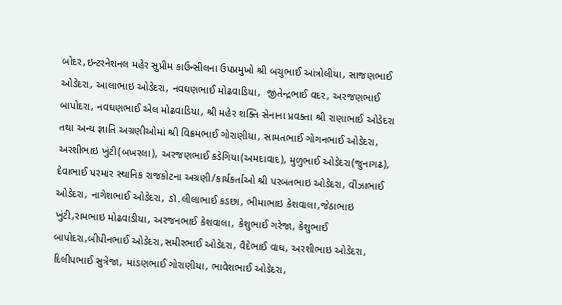બોદર,ઇન્ટરનેશનલ મહેર સુપ્રીમ કાઉન્સીલના ઉપપ્રમુખો શ્રી બચુભાઈ આંત્રોલીયા, સાજણભાઈ ઓડેદરા, આલાભાઇ ઓડેદરા, નવઘણભાઈ મોઢવાડિયા,  જીતેન્દ્રભાઈ વદર, અરજણભાઈ બાપોદરા, નવઘણભાઈ એલ મોઢવાડિયા, શ્રી મહેર શક્તિ સેનાના પ્રવક્તા શ્રી રાણાભાઈ ઓડેદરા તથા અન્ય જ્ઞાતિ અગ્રણીઓમાં શ્રી વિક્રમભાઈ ગોરાણીયા, સામતભાઈ ગોગનભાઈ ઓડેદરા, અરશીભાઇ ખુંટી(બખરલા), અરજણભાઈ કડેગિયા(અમદાવાદ), મુળુભાઈ ઓડેદરા(જુનાગઢ), દેવાભાઈ પરમાર સ્થાનિક રાજકોટના અગ્રણી/કાર્યકર્તાઓ શ્રી પરબતભાઇ ઓડેદરા, વીંઝાભાઈ ઓડેદરા, નાગેશભાઈ ઓડેદરા, ડૉ.લીલાભાઈ કડછા, ભીમાભાઇ કેશવાલા,જેઠાભાઇ ખુંટી,રામભાઇ મોઢવાડીયા, અરજનભાઈ કેશવાલા, કેશુભાઈ ગરેજા, કેશુભાઈ બાપોદરા,બીપીનભાઈ ઓડેદરા,સમીરભાઈ ઓડેદરા, વૈદેભાઈ વાઘ, અરશીભાઇ ઓડેદરા, દિલીપભાઈ સુત્રેજા, માંડણભાઈ ગોરાણીયા, ભાવેશભાઈ ઓડેદરા,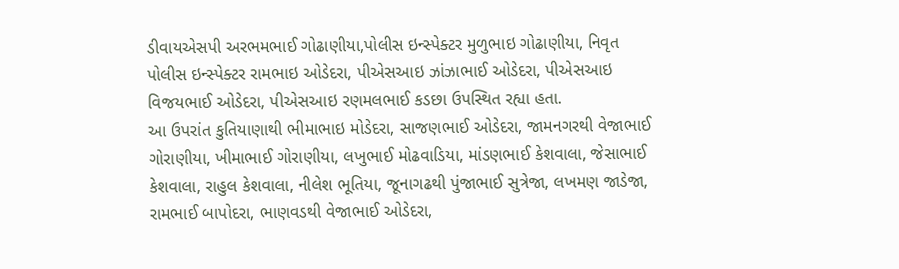ડીવાયએસપી અરભમભાઈ ગોઢાણીયા,પોલીસ ઇન્સ્પેક્ટર મુળુભાઇ ગોઢાણીયા, નિવૃત પોલીસ ઇન્સ્પેક્ટર રામભાઇ ઓડેદરા, પીએસઆઇ ઝાંઝાભાઈ ઓડેદરા, પીએસઆઇ વિજયભાઈ ઓડેદરા, પીએસઆઇ રણમલભાઈ કડછા ઉપસ્થિત રહ્યા હતા.
આ ઉપરાંત કુતિયાણાથી ભીમાભાઇ મોડેદરા, સાજણભાઈ ઓડેદરા, જામનગરથી વેજાભાઈ ગોરાણીયા, ખીમાભાઈ ગોરાણીયા, લખુભાઈ મોઢવાડિયા, માંડણભાઈ કેશવાલા, જેસાભાઈ કેશવાલા, રાહુલ કેશવાલા, નીલેશ ભૂતિયા, જૂનાગઢથી પુંજાભાઈ સુત્રેજા, લખમણ જાડેજા, રામભાઈ બાપોદરા, ભાણવડથી વેજાભાઈ ઓડેદરા,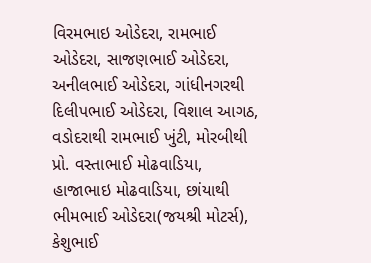વિરમભાઇ ઓડેદરા, રામભાઈ ઓડેદરા, સાજણભાઈ ઓડેદરા, અનીલભાઈ ઓડેદરા, ગાંધીનગરથી દિલીપભાઈ ઓડેદરા, વિશાલ આગઠ, વડોદરાથી રામભાઈ ખુંટી, મોરબીથી પ્રો. વસ્તાભાઈ મોઢવાડિયા, હાજાભાઇ મોઢવાડિયા, છાંયાથી ભીમભાઈ ઓડેદરા(જયશ્રી મોટર્સ), કેશુભાઈ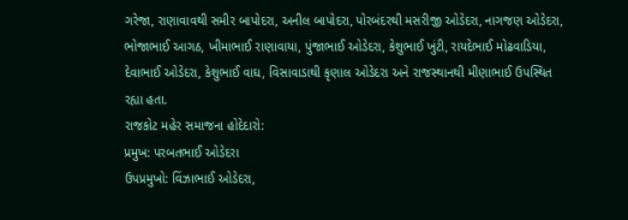ગરેજા, રાણાવાવથી સમીર બાપોદરા, અનીલ બાપોદરા, પોરબંદરથી મસરીજી ઓડેદરા, નાગજણ ઓડેદરા, ભોજાભાઈ આગઠ, ખીમાભાઈ રાણાવાયા, પુંજાભાઈ ઓડેદરા, કેશુભાઈ ખુંટી, રાયદેભાઈ મોઢવાડિયા, દેવાભાઈ ઓડેદરા, કેશુભાઈ વાઘ, વિસાવાડાથી કૃણાલ ઓડેદરા અને રાજસ્થાનથી મીણાભાઈ ઉપસ્થિત રહ્યા હતા.
રાજકોટ મહેર સમાજના હોદેદારો:
પ્રમુખ: પરબતભાઈ ઓડેદરા
ઉપપ્રમુખો: વિંઝાભાઈ ઓડેદરા,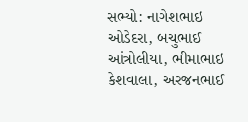સભ્યો: નાગેશભાઇ ઓડેદરા, બચુભાઈ આંત્રોલીયા, ભીમાભાઇ કેશવાલા, અરજનભાઈ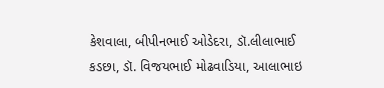કેશવાલા, બીપીનભાઈ ઓડેદરા, ડૉ.લીલાભાઈ કડછા, ડૉ. વિજયભાઈ મોઢવાડિયા, આલાભાઇ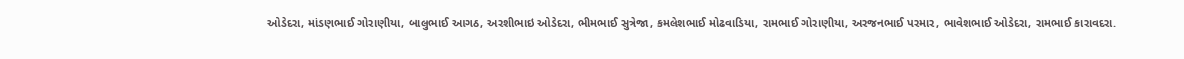ઓડેદરા, માંડણભાઈ ગોરાણીયા, બાલુભાઈ આગઠ, અરશીભાઇ ઓડેદરા, ભીમભાઈ સુત્રેજા, કમલેશભાઈ મોઢવાડિયા, રામભાઈ ગોરાણીયા, અરજનભાઈ પરમાર, ભાવેશભાઈ ઓડેદરા, રામભાઈ કારાવદરા.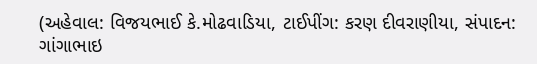(અહેવાલ: વિજયભાઈ કે.મોઢવાડિયા, ટાઈપીંગ: કરણ દીવરાણીયા, સંપાદન: ગાંગાભાઇ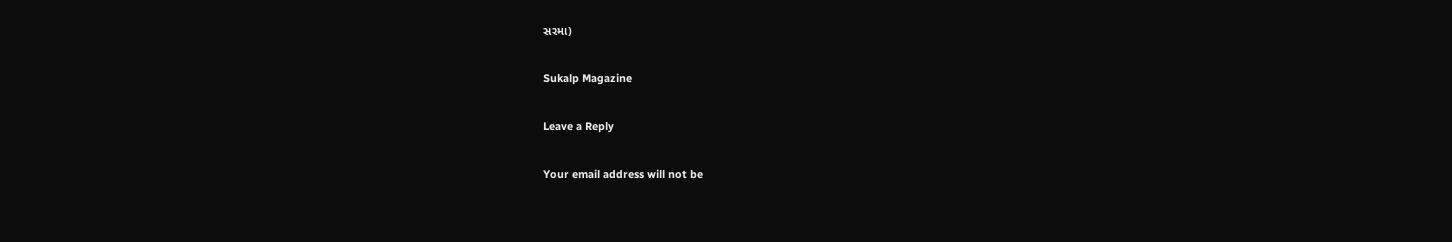સરમા)

Sukalp Magazine

Leave a Reply

Your email address will not be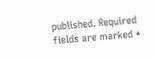published. Required fields are marked *